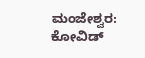ಮಂಜೇಶ್ವರ: ಕೋವಿಡ್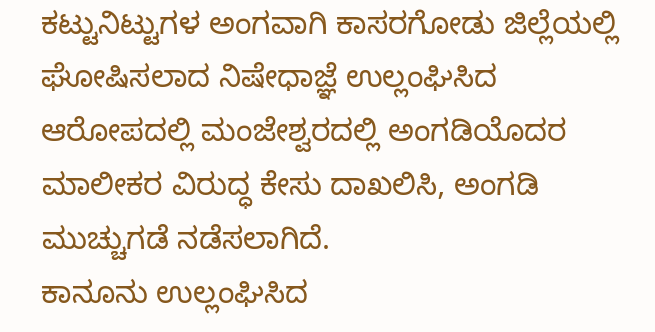ಕಟ್ಟುನಿಟ್ಟುಗಳ ಅಂಗವಾಗಿ ಕಾಸರಗೋಡು ಜಿಲ್ಲೆಯಲ್ಲಿ ಘೋಷಿಸಲಾದ ನಿಷೇಧಾಜ್ಞೆ ಉಲ್ಲಂಘಿಸಿದ ಆರೋಪದಲ್ಲಿ ಮಂಜೇಶ್ವರದಲ್ಲಿ ಅಂಗಡಿಯೊದರ ಮಾಲೀಕರ ವಿರುದ್ಧ ಕೇಸು ದಾಖಲಿಸಿ, ಅಂಗಡಿ ಮುಚ್ಚುಗಡೆ ನಡೆಸಲಾಗಿದೆ.
ಕಾನೂನು ಉಲ್ಲಂಘಿಸಿದ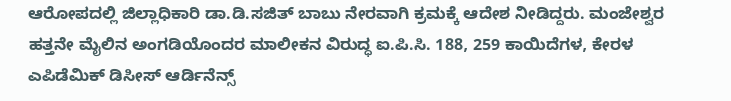ಆರೋಪದಲ್ಲಿ ಜಿಲ್ಲಾಧಿಕಾರಿ ಡಾ.ಡಿ.ಸಜಿತ್ ಬಾಬು ನೇರವಾಗಿ ಕ್ರಮಕ್ಕೆ ಆದೇಶ ನೀಡಿದ್ದರು. ಮಂಜೇಶ್ವರ ಹತ್ತನೇ ಮೈಲಿನ ಅಂಗಡಿಯೊಂದರ ಮಾಲೀಕನ ವಿರುದ್ಧ ಐ.ಪಿ.ಸಿ. 188, 259 ಕಾಯಿದೆಗಳ, ಕೇರಳ ಎಪಿಡೆಮಿಕ್ ಡಿಸೀಸ್ ಆರ್ಡಿನೆನ್ಸ್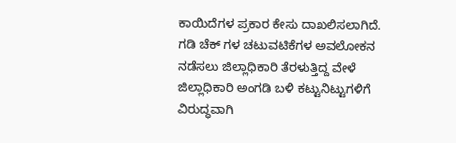ಕಾಯಿದೆಗಳ ಪ್ರಕಾರ ಕೇಸು ದಾಖಲಿಸಲಾಗಿದೆ. ಗಡಿ ಚೆಕ್ ಗಳ ಚಟುವಟಿಕೆಗಳ ಅವಲೋಕನ ನಡೆಸಲು ಜಿಲ್ಲಾಧಿಕಾರಿ ತೆರಳುತ್ತಿದ್ದ ವೇಳೆ ಜಿಲ್ಲಾಧಿಕಾರಿ ಅಂಗಡಿ ಬಳಿ ಕಟ್ಟುನಿಟ್ಟುಗಳಿಗೆ ವಿರುದ್ಧವಾಗಿ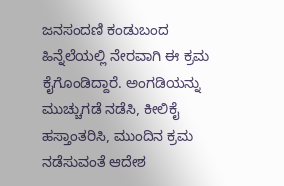ಜನಸಂದಣಿ ಕಂಡುಬಂದ ಹಿನ್ನೆಲೆಯಲ್ಲಿ ನೇರವಾಗಿ ಈ ಕ್ರಮ ಕೈಗೊಂಡಿದ್ದಾರೆ. ಅಂಗಡಿಯನ್ನು ಮುಚ್ಚುಗಡೆ ನಡೆಸಿ, ಕೀಲಿಕೈ ಹಸ್ತಾಂತರಿಸಿ, ಮುಂದಿನ ಕ್ರಮ ನಡೆಸುವಂತೆ ಆದೇಶ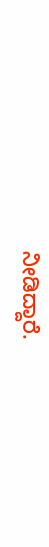ನೀಡಿದ್ದಾರೆ.